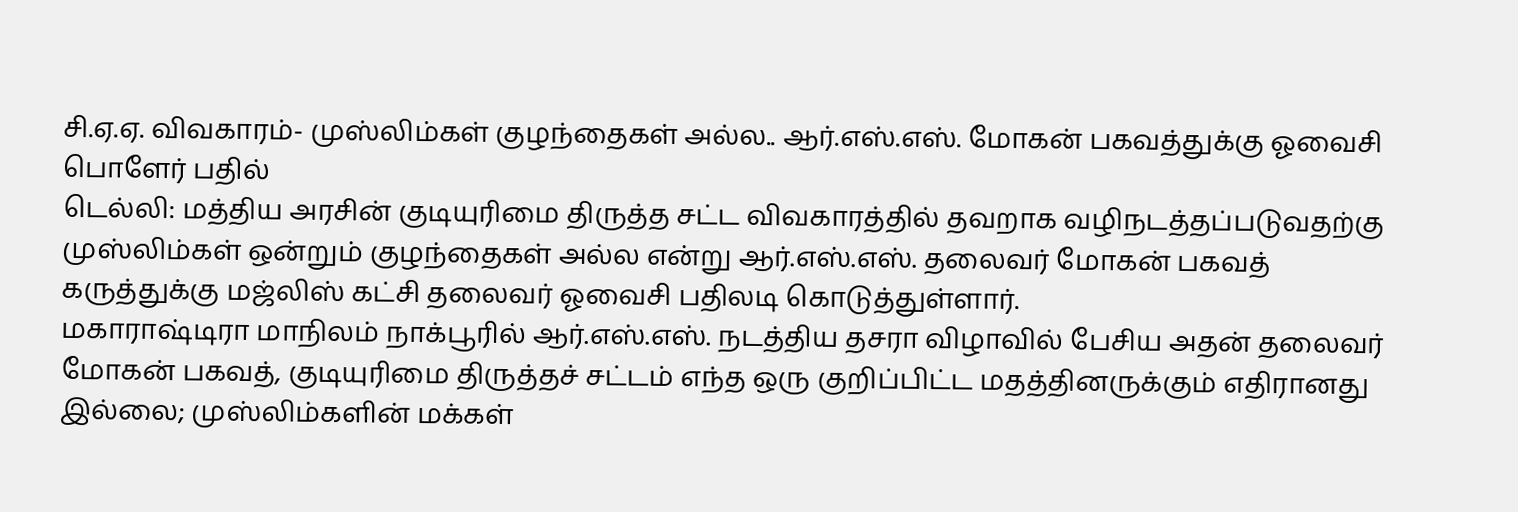சி.ஏ.ஏ. விவகாரம்- முஸ்லிம்கள் குழந்தைகள் அல்ல.. ஆர்.எஸ்.எஸ். மோகன் பகவத்துக்கு ஓவைசி பொளேர் பதில்
டெல்லி: மத்திய அரசின் குடியுரிமை திருத்த சட்ட விவகாரத்தில் தவறாக வழிநடத்தப்படுவதற்கு முஸ்லிம்கள் ஒன்றும் குழந்தைகள் அல்ல என்று ஆர்.எஸ்.எஸ். தலைவர் மோகன் பகவத் கருத்துக்கு மஜ்லிஸ் கட்சி தலைவர் ஓவைசி பதிலடி கொடுத்துள்ளார்.
மகாராஷ்டிரா மாநிலம் நாக்பூரில் ஆர்.எஸ்.எஸ். நடத்திய தசரா விழாவில் பேசிய அதன் தலைவர் மோகன் பகவத், குடியுரிமை திருத்தச் சட்டம் எந்த ஒரு குறிப்பிட்ட மதத்தினருக்கும் எதிரானது இல்லை; முஸ்லிம்களின் மக்கள்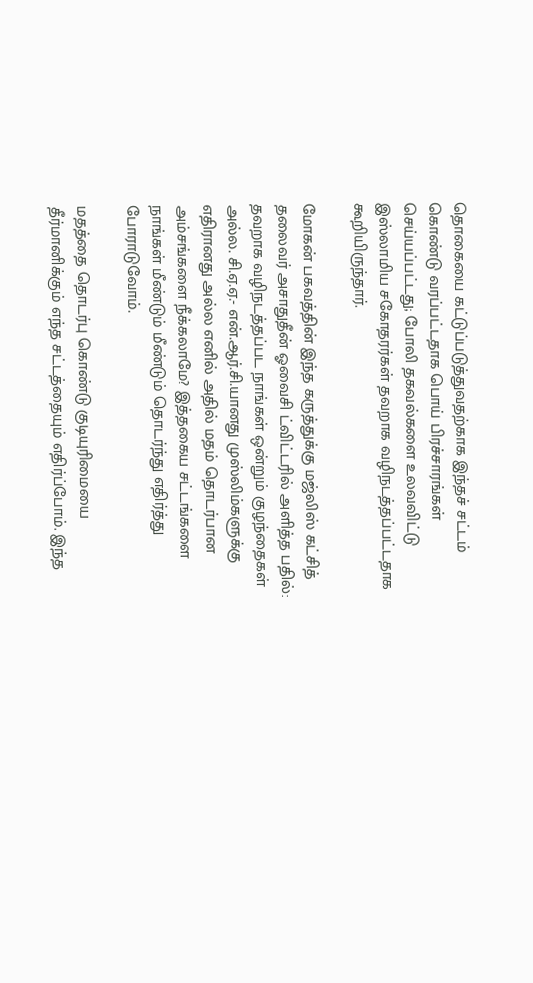தொகையை கட்டுப்படுத்துவதற்காக இந்தச் சட்டம் கொண்டு வரப்பட்டதாக பொய் பிரச்சாரங்கள் செய்யப்பட்டது; போலி தகவல்களை உலவவிட்டு இஸ்லாமிய சகோதரர்கள் தவறாக வழிநடத்தப்பட்டதாக கூறியிருந்தார்.

மோகன் பகவத்தின் இந்த கருத்துக்கு மஜ்லிஸ் கட்சித் தலைவர் அசாதுதீன் ஓவைசி ட்விட்டரில் அளித்த பதில்:
தவறாக வழிநடத்தப்பட நாங்கள் ஒன்றும் குழந்தைகள் அல்ல. சி.ஏ.ஏ.- என்.ஆர்.சி.யானது முஸ்லிம்களுக்கு எதிரானது அல்ல எனில் அதில் மதம் தொடர்பான அம்சங்களை நீக்கலாமே? இத்தகைய சட்டங்களை நாங்கள் மீண்டும் மீண்டும் தொடர்ந்து எதிர்த்து போராடுவோம்.

மதத்தை தொடர்பு கொண்டு குடியுரிமையை தீர்மானிக்கும் எந்த சட்டத்தையும் எதிர்ப்போம். இந்த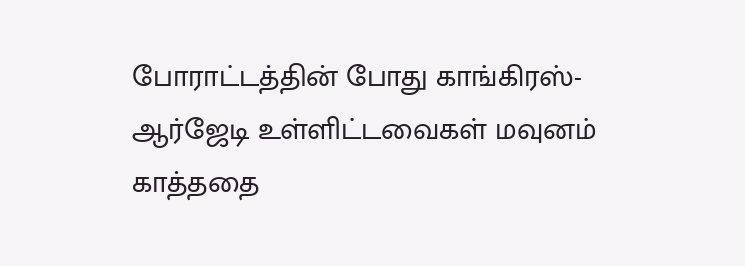போராட்டத்தின் போது காங்கிரஸ்- ஆர்ஜேடி உள்ளிட்டவைகள் மவுனம் காத்ததை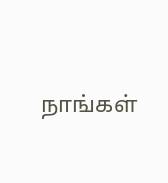நாங்கள்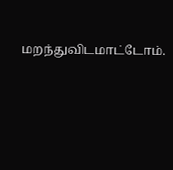மறந்துவிடமாட்டோம்.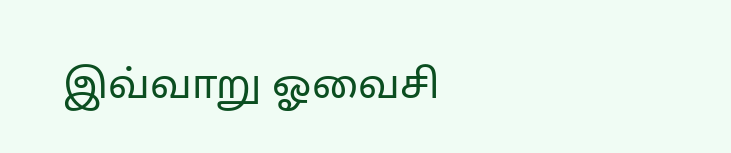இவ்வாறு ஓவைசி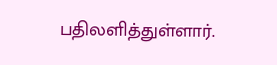பதிலளித்துள்ளார்.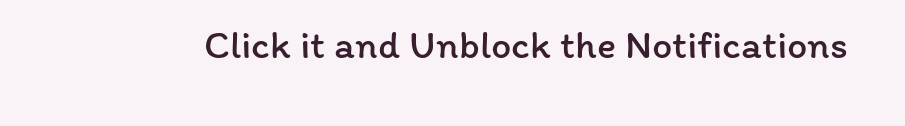Click it and Unblock the Notifications